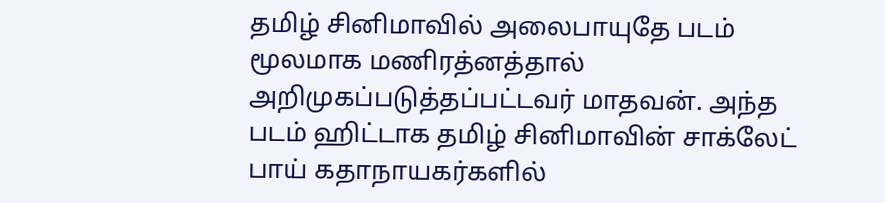தமிழ் சினிமாவில் அலைபாயுதே படம் மூலமாக மணிரத்னத்தால் அறிமுகப்படுத்தப்பட்டவர் மாதவன். அந்த படம் ஹிட்டாக தமிழ் சினிமாவின் சாக்லேட் பாய் கதாநாயகர்களில்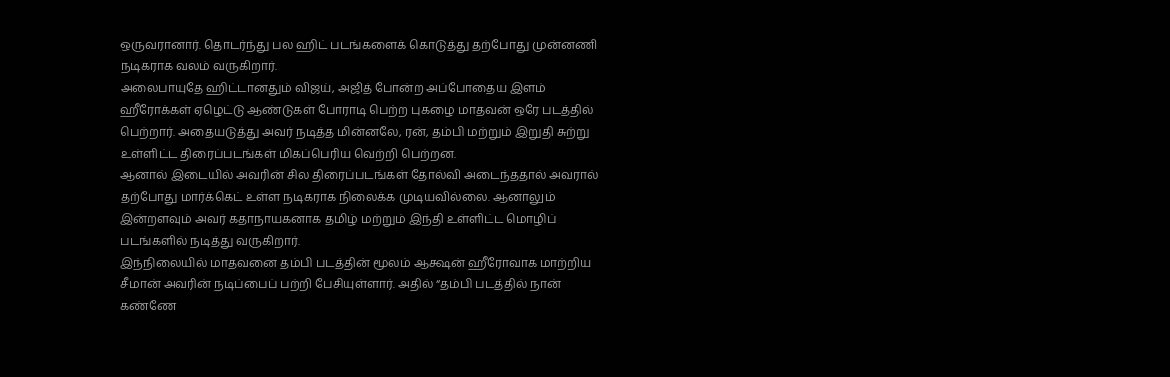ஒருவரானார். தொடர்ந்து பல ஹிட் படங்களைக் கொடுத்து தற்போது முன்னணி நடிகராக வலம் வருகிறார்.
அலைபாயுதே ஹிட்டானதும் விஜய், அஜித் போன்ற அப்போதைய இளம் ஹீரோக்கள் ஏழெட்டு ஆண்டுகள் போராடி பெற்ற புகழை மாதவன் ஒரே படத்தில் பெற்றார். அதையடுத்து அவர் நடித்த மின்னலே, ரன், தம்பி மற்றும் இறுதி சுற்று உள்ளிட்ட திரைப்படங்கள் மிகப்பெரிய வெற்றி பெற்றன.
ஆனால் இடையில் அவரின் சில திரைப்படங்கள் தோல்வி அடைந்ததால் அவரால் தற்போது மார்க்கெட் உள்ள நடிகராக நிலைக்க முடியவில்லை. ஆனாலும் இன்றளவும் அவர் கதாநாயகனாக தமிழ் மற்றும் இந்தி உள்ளிட்ட மொழிப் படங்களில் நடித்து வருகிறார்.
இந்நிலையில் மாதவனை தம்பி படத்தின் மூலம் ஆக்ஷன் ஹீரோவாக மாற்றிய சீமான் அவரின் நடிப்பைப் பற்றி பேசியுள்ளார். அதில் “தம்பி படத்தில் நான் கண்ணே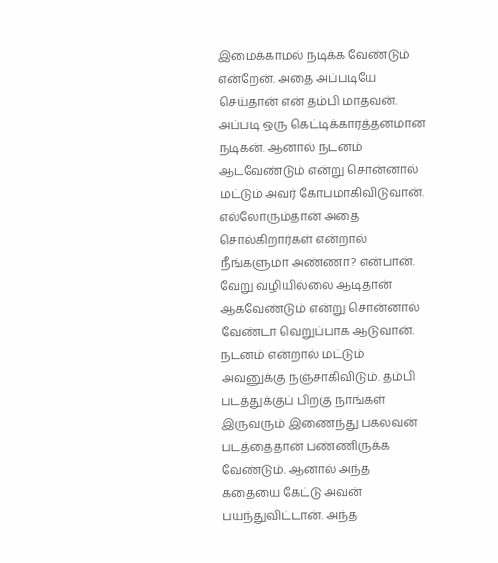இமைக்காமல் நடிக்க வேண்டும் என்றேன். அதை அப்படியே செய்தான் என் தம்பி மாதவன். அப்படி ஒரு கெட்டிக்காரத்தனமான நடிகன். ஆனால் நடனம் ஆடவேண்டும் என்று சொன்னால் மட்டும் அவர் கோபமாகிவிடுவான்.
எல்லோரும்தான் அதை சொல்கிறார்கள் என்றால் நீங்களுமா அண்ணா? என்பான். வேறு வழியில்லை ஆடிதான் ஆகவேண்டும் என்று சொன்னால் வேண்டா வெறுப்பாக ஆடுவான். நடனம் என்றால் மட்டும் அவனுக்கு நஞ்சாகிவிடும். தம்பி படத்துக்குப் பிறகு நாங்கள் இருவரும் இணைந்து பகலவன் படத்தைதான் பண்ணிருக்க வேண்டும். ஆனால் அந்த கதையை கேட்டு அவன் பயந்துவிட்டான். அந்த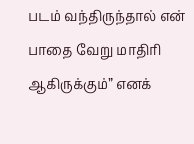படம் வந்திருந்தால் என் பாதை வேறு மாதிரி ஆகிருக்கும்” எனக்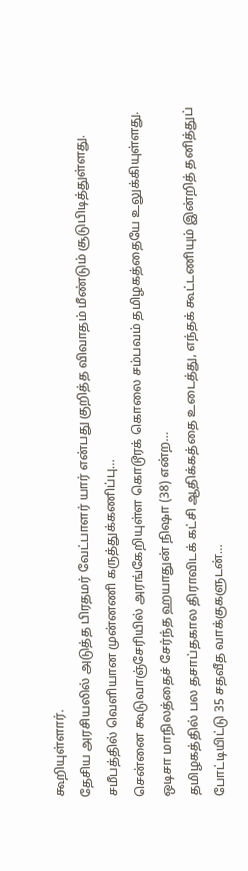கூறியுள்ளார்.
தேசிய அரசியலில் அடுத்த பிரதமர் வேட்பாளர் யார் என்பது குறித்த விவாதம் மீண்டும் சூடுபிடித்துள்ளது. சமீபத்தில் வெளியான முன்னணி கருத்துக்கணிப்பு…
சென்னை கூடுவாஞ்சேரியில் அரங்கேறியுள்ள கொடூரக் கொலை சம்பவம் தமிழகத்தையே உலுக்கியுள்ளது. ஒடிசா மாநிலத்தைச் சேர்ந்த ஹயாதுன் நிஷா (38) என்ற…
தமிழகத்தில் பல தசாப்தகால திராவிடக் கட்சி ஆதிக்கத்தை உடைத்து, எந்தக் கூட்டணியும் இன்றித் தனித்துப் போட்டியிட்டு 35 சதவீத வாக்குகளுடன்…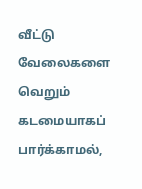வீட்டு வேலைகளை வெறும் கடமையாகப் பார்க்காமல்,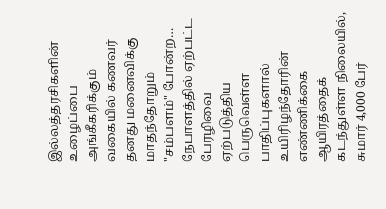இல்லத்தரசிகளின் உழைப்பை அங்கீகரிக்கும் வகையில் கணவர் தனது மனைவிக்கு மாதந்தோறும் "சம்பளம்" போன்ற…
நேபாளத்தில் ஏற்பட்ட பேரழிவை ஏற்படுத்திய பெருவெள்ள பாதிப்புகளால் உயிரிழந்தோரின் எண்ணிக்கை ஆயிரத்தைக் கடந்துள்ள நிலையில், சுமார் 4,000 பேர்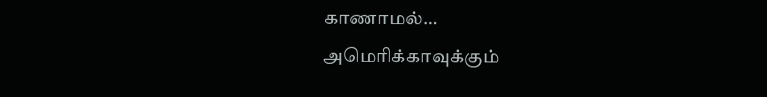காணாமல்…
அமெரிக்காவுக்கும்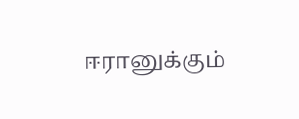ஈரானுக்கும்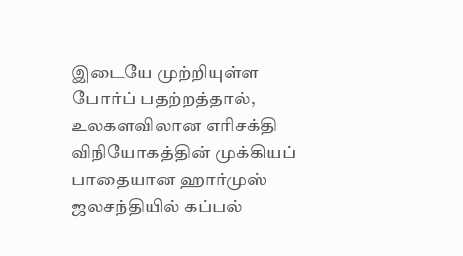இடையே முற்றியுள்ள போர்ப் பதற்றத்தால், உலகளவிலான எரிசக்தி விநியோகத்தின் முக்கியப் பாதையான ஹார்முஸ் ஜலசந்தியில் கப்பல்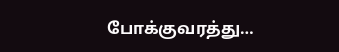போக்குவரத்து…